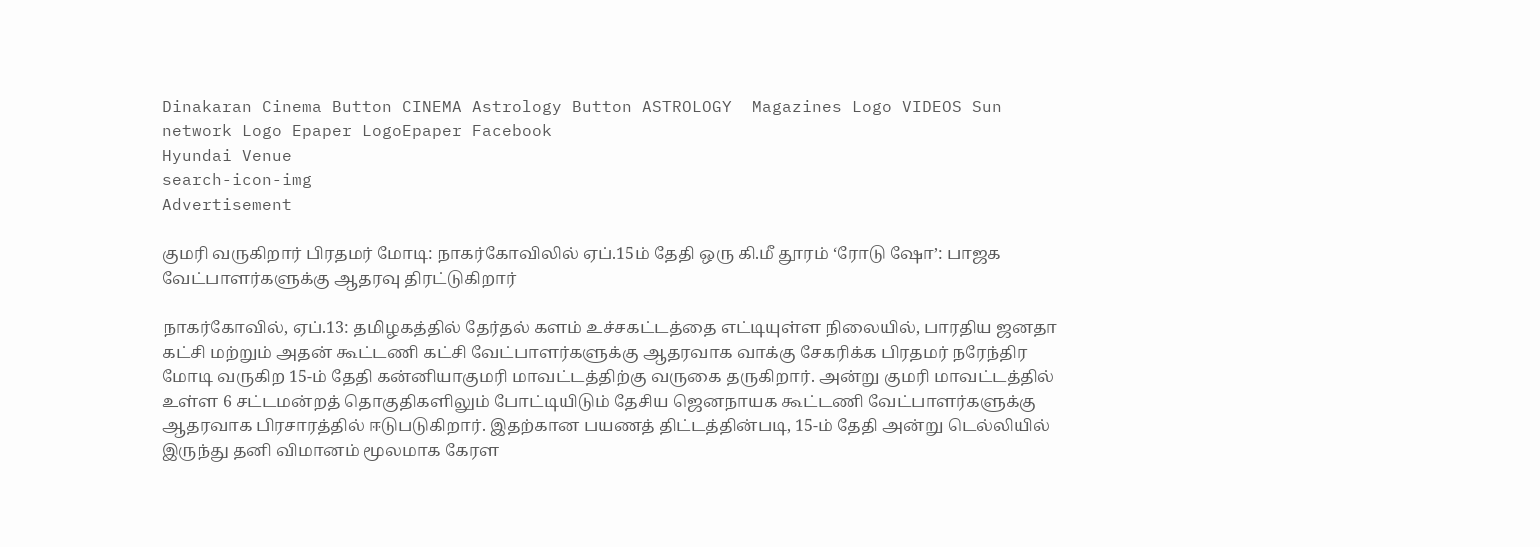Dinakaran Cinema Button CINEMA Astrology Button ASTROLOGY  Magazines Logo VIDEOS Sun network Logo Epaper LogoEpaper Facebook
Hyundai Venue
search-icon-img
Advertisement

குமரி வருகிறார் பிரதமர் மோடி: நாகர்கோவிலில் ஏப்.15ம் தேதி ஒரு கி.மீ தூரம் ‘ரோடு ஷோ’: பாஜக வேட்பாளர்களுக்கு ஆதரவு திரட்டுகிறார்

நாகர்கோவில், ஏப்.13: தமிழகத்தில் தேர்தல் களம் உச்சகட்டத்தை எட்டியுள்ள நிலையில், பாரதிய ஜனதா கட்சி மற்றும் அதன் கூட்டணி கட்சி வேட்பாளர்களுக்கு ஆதரவாக வாக்கு சேகரிக்க பிரதமர் நரேந்திர மோடி வருகிற 15-ம் தேதி கன்னியாகுமரி மாவட்டத்திற்கு வருகை தருகிறார். அன்று குமரி மாவட்டத்தில் உள்ள 6 சட்டமன்றத் தொகுதிகளிலும் போட்டியிடும் தேசிய ஜெனநாயக கூட்டணி வேட்பாளர்களுக்கு ஆதரவாக பிரசாரத்தில் ஈடுபடுகிறார். இதற்கான பயணத் திட்டத்தின்படி, 15-ம் தேதி அன்று டெல்லியில் இருந்து தனி விமானம் மூலமாக கேரள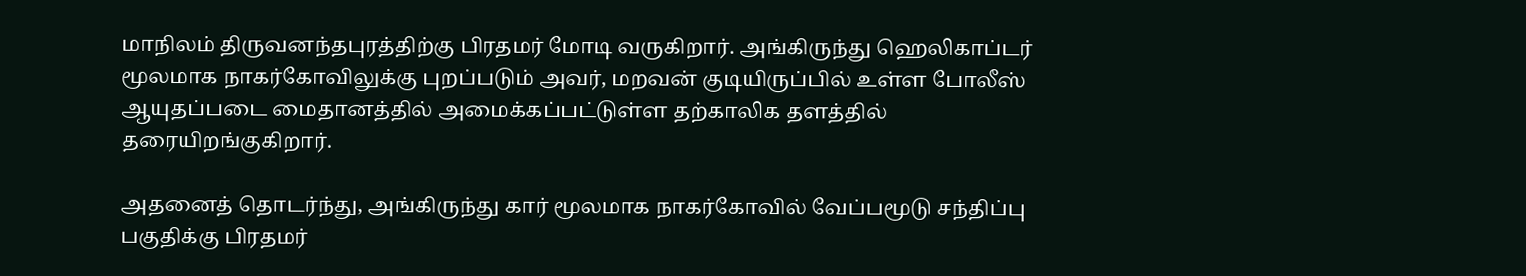மாநிலம் திருவனந்தபுரத்திற்கு பிரதமர் மோடி வருகிறார். அங்கிருந்து ஹெலிகாப்டர் மூலமாக நாகர்கோவிலுக்கு புறப்படும் அவர், மறவன் குடியிருப்பில் உள்ள போலீஸ் ஆயுதப்படை மைதானத்தில் அமைக்கப்பட்டுள்ள தற்காலிக தளத்தில் தரையிறங்குகிறார்.

அதனைத் தொடர்ந்து, அங்கிருந்து கார் மூலமாக நாகர்கோவில் வேப்பமூடு சந்திப்பு பகுதிக்கு பிரதமர்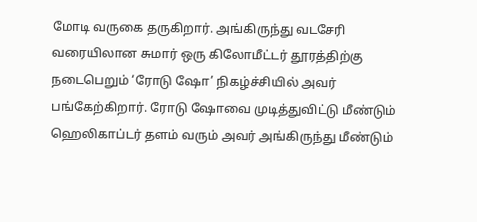மோடி வருகை தருகிறார். அங்கிருந்து வடசேரி வரையிலான சுமார் ஒரு கிலோமீட்டர் தூரத்திற்கு நடைபெறும் ‘ரோடு ஷோ’ நிகழ்ச்சியில் அவர் பங்கேற்கிறார். ரோடு ஷோவை முடித்துவிட்டு மீண்டும் ஹெலிகாப்டர் தளம் வரும் அவர் அங்கிருந்து மீண்டும்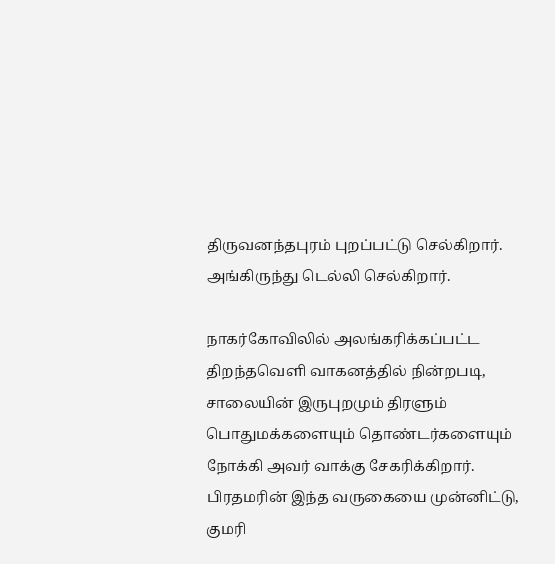திருவனந்தபுரம் புறப்பட்டு செல்கிறார். அங்கிருந்து டெல்லி செல்கிறார்.

நாகர்கோவிலில் அலங்கரிக்கப்பட்ட திறந்தவெளி வாகனத்தில் நின்றபடி, சாலையின் இருபுறமும் திரளும் பொதுமக்களையும் தொண்டர்களையும் நோக்கி அவர் வாக்கு சேகரிக்கிறார். பிரதமரின் இந்த வருகையை முன்னிட்டு, குமரி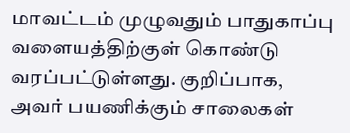மாவட்டம் முழுவதும் பாதுகாப்பு வளையத்திற்குள் கொண்டு வரப்பட்டுள்ளது. குறிப்பாக, அவர் பயணிக்கும் சாலைகள்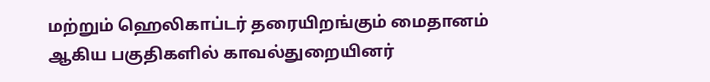மற்றும் ஹெலிகாப்டர் தரையிறங்கும் மைதானம் ஆகிய பகுதிகளில் காவல்துறையினர்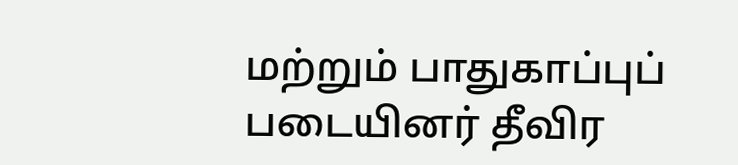மற்றும் பாதுகாப்புப் படையினர் தீவிர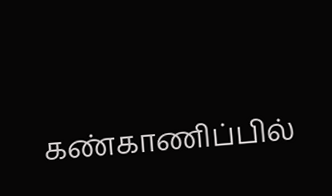கண்காணிப்பில்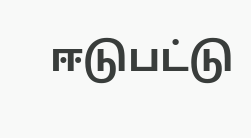ஈடுபட்டு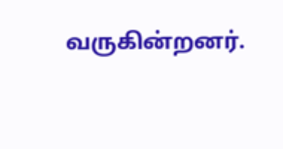வருகின்றனர்.